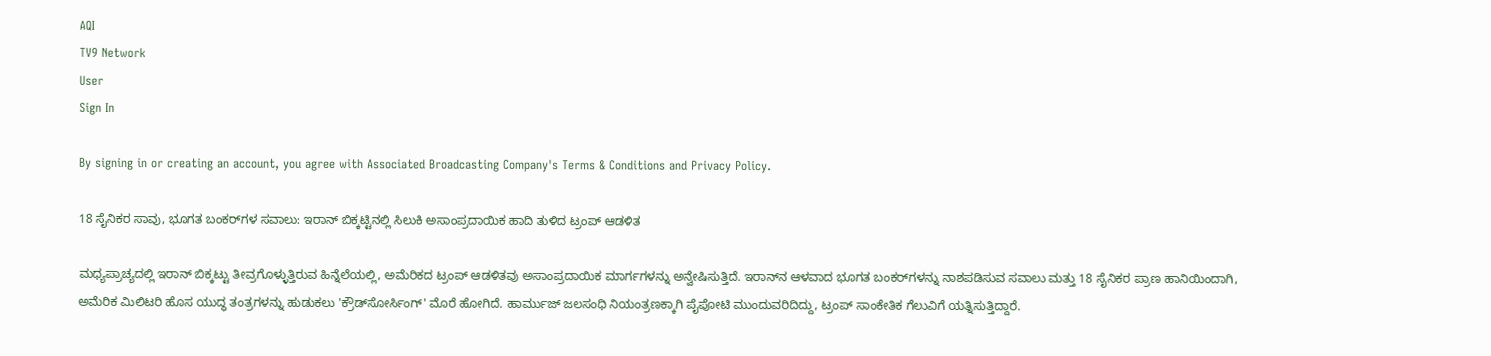AQI
TV9 Network
User
Sign In

By signing in or creating an account, you agree with Associated Broadcasting Company's Terms & Conditions and Privacy Policy.

18 ಸೈನಿಕರ ಸಾವು, ಭೂಗತ ಬಂಕರ್‌ಗಳ ಸವಾಲು: ಇರಾನ್ ಬಿಕ್ಕಟ್ಟಿನಲ್ಲಿ ಸಿಲುಕಿ ಅಸಾಂಪ್ರದಾಯಿಕ ಹಾದಿ ತುಳಿದ ಟ್ರಂಪ್ ಆಡಳಿತ

ಮಧ್ಯಪ್ರಾಚ್ಯದಲ್ಲಿ ಇರಾನ್ ಬಿಕ್ಕಟ್ಟು ತೀವ್ರಗೊಳ್ಳುತ್ತಿರುವ ಹಿನ್ನೆಲೆಯಲ್ಲಿ, ಅಮೆರಿಕದ ಟ್ರಂಪ್ ಆಡಳಿತವು ಅಸಾಂಪ್ರದಾಯಿಕ ಮಾರ್ಗಗಳನ್ನು ಅನ್ವೇಷಿಸುತ್ತಿದೆ. ಇರಾನ್‌ನ ಆಳವಾದ ಭೂಗತ ಬಂಕರ್‌ಗಳನ್ನು ನಾಶಪಡಿಸುವ ಸವಾಲು ಮತ್ತು 18 ಸೈನಿಕರ ಪ್ರಾಣ ಹಾನಿಯಿಂದಾಗಿ, ಅಮೆರಿಕ ಮಿಲಿಟರಿ ಹೊಸ ಯುದ್ಧ ತಂತ್ರಗಳನ್ನು ಹುಡುಕಲು 'ಕ್ರೌಡ್‌ಸೋರ್ಸಿಂಗ್' ಮೊರೆ ಹೋಗಿದೆ. ಹಾರ್ಮುಜ್ ಜಲಸಂಧಿ ನಿಯಂತ್ರಣಕ್ಕಾಗಿ ಪೈಪೋಟಿ ಮುಂದುವರಿದಿದ್ದು, ಟ್ರಂಪ್ ಸಾಂಕೇತಿಕ ಗೆಲುವಿಗೆ ಯತ್ನಿಸುತ್ತಿದ್ದಾರೆ.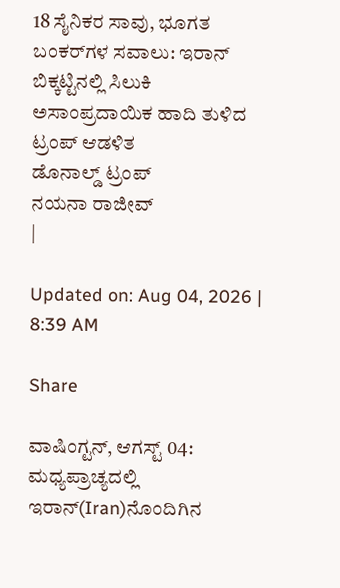18 ಸೈನಿಕರ ಸಾವು, ಭೂಗತ ಬಂಕರ್‌ಗಳ ಸವಾಲು: ಇರಾನ್ ಬಿಕ್ಕಟ್ಟಿನಲ್ಲಿ ಸಿಲುಕಿ ಅಸಾಂಪ್ರದಾಯಿಕ ಹಾದಿ ತುಳಿದ ಟ್ರಂಪ್ ಆಡಳಿತ
ಡೊನಾಲ್ಡ್ ಟ್ರಂಪ್
ನಯನಾ ರಾಜೀವ್
|

Updated on: Aug 04, 2026 | 8:39 AM

Share

ವಾಷಿಂಗ್ಟನ್, ಆಗಸ್ಟ್ 04: ಮಧ್ಯಪ್ರಾಚ್ಯದಲ್ಲಿ ಇರಾನ್‌(Iran)ನೊಂದಿಗಿನ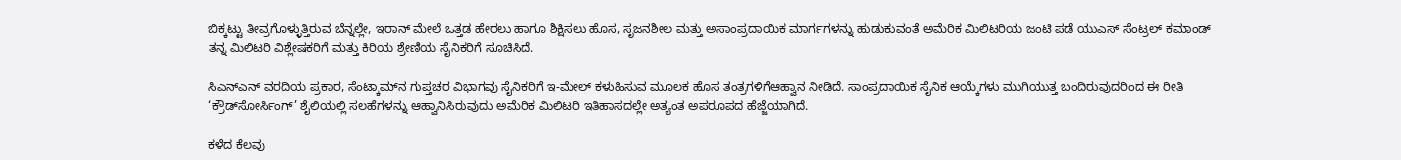ಬಿಕ್ಕಟ್ಟು ತೀವ್ರಗೊಳ್ಳುತ್ತಿರುವ ಬೆನ್ನಲ್ಲೇ, ಇರಾನ್ ಮೇಲೆ ಒತ್ತಡ ಹೇರಲು ಹಾಗೂ ಶಿಕ್ಷಿಸಲು ಹೊಸ, ಸೃಜನಶೀಲ ಮತ್ತು ಅಸಾಂಪ್ರದಾಯಿಕ ಮಾರ್ಗಗಳನ್ನು ಹುಡುಕುವಂತೆ ಅಮೆರಿಕ ಮಿಲಿಟರಿಯ ಜಂಟಿ ಪಡೆ ಯುಎಸ್ ಸೆಂಟ್ರಲ್ ಕಮಾಂಡ್ ತನ್ನ ಮಿಲಿಟರಿ ವಿಶ್ಲೇಷಕರಿಗೆ ಮತ್ತು ಕಿರಿಯ ಶ್ರೇಣಿಯ ಸೈನಿಕರಿಗೆ ಸೂಚಿಸಿದೆ.

ಸಿಎನ್‌ಎನ್ ವರದಿಯ ಪ್ರಕಾರ, ಸೆಂಟ್ಕಾಮ್‌ನ ಗುಪ್ತಚರ ವಿಭಾಗವು ಸೈನಿಕರಿಗೆ ಇ-ಮೇಲ್ ಕಳುಹಿಸುವ ಮೂಲಕ ಹೊಸ ತಂತ್ರಗಳಿಗೆಆಹ್ವಾನ ನೀಡಿದೆ. ಸಾಂಪ್ರದಾಯಿಕ ಸೈನಿಕ ಆಯ್ಕೆಗಳು ಮುಗಿಯುತ್ತ ಬಂದಿರುವುದರಿಂದ ಈ ರೀತಿ ‘ಕ್ರೌಡ್‌ಸೋರ್ಸಿಂಗ್’ ಶೈಲಿಯಲ್ಲಿ ಸಲಹೆಗಳನ್ನು ಆಹ್ವಾನಿಸಿರುವುದು ಅಮೆರಿಕ ಮಿಲಿಟರಿ ಇತಿಹಾಸದಲ್ಲೇ ಅತ್ಯಂತ ಅಪರೂಪದ ಹೆಜ್ಜೆಯಾಗಿದೆ.

ಕಳೆದ ಕೆಲವು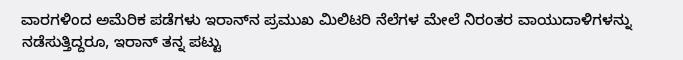ವಾರಗಳಿಂದ ಅಮೆರಿಕ ಪಡೆಗಳು ಇರಾನ್‌ನ ಪ್ರಮುಖ ಮಿಲಿಟರಿ ನೆಲೆಗಳ ಮೇಲೆ ನಿರಂತರ ವಾಯುದಾಳಿಗಳನ್ನು ನಡೆಸುತ್ತಿದ್ದರೂ, ಇರಾನ್ ತನ್ನ ಪಟ್ಟು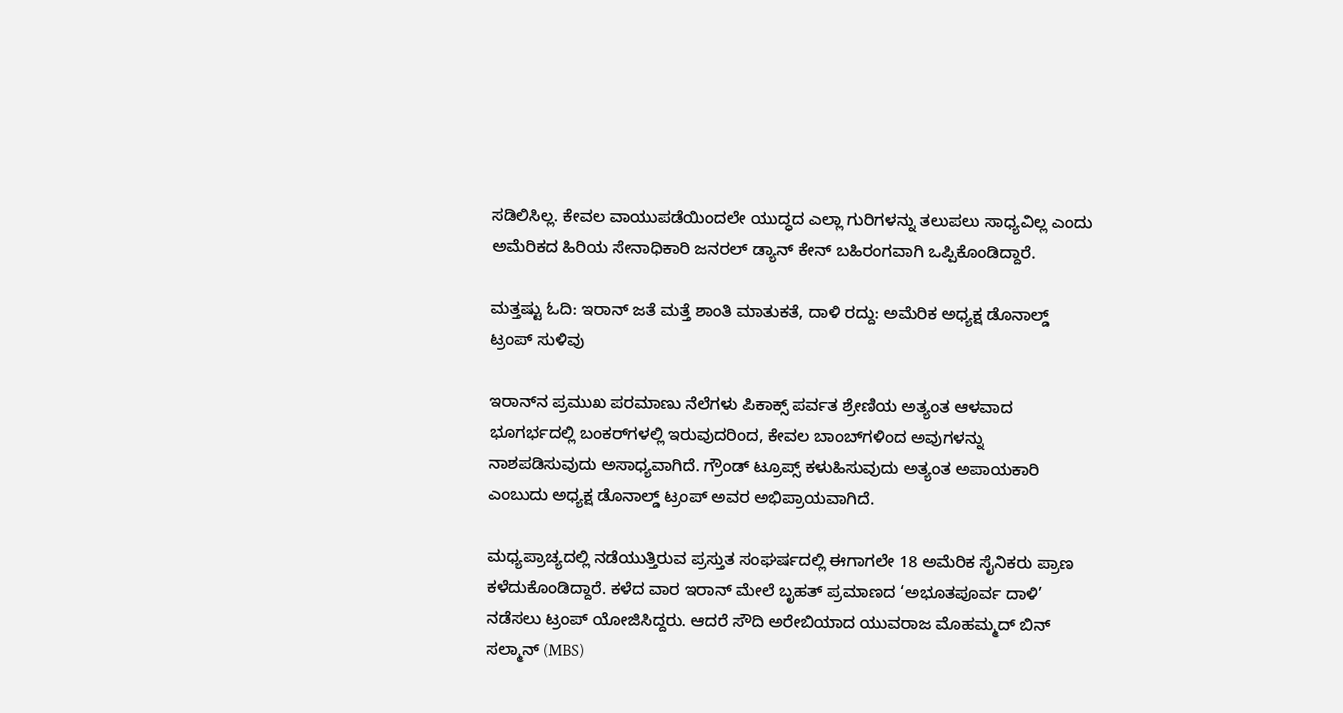ಸಡಿಲಿಸಿಲ್ಲ. ಕೇವಲ ವಾಯುಪಡೆಯಿಂದಲೇ ಯುದ್ಧದ ಎಲ್ಲಾ ಗುರಿಗಳನ್ನು ತಲುಪಲು ಸಾಧ್ಯವಿಲ್ಲ ಎಂದು ಅಮೆರಿಕದ ಹಿರಿಯ ಸೇನಾಧಿಕಾರಿ ಜನರಲ್ ಡ್ಯಾನ್ ಕೇನ್ ಬಹಿರಂಗವಾಗಿ ಒಪ್ಪಿಕೊಂಡಿದ್ದಾರೆ.

ಮತ್ತಷ್ಟು ಓದಿ: ಇರಾನ್ ಜತೆ ಮತ್ತೆ ಶಾಂತಿ ಮಾತುಕತೆ, ದಾಳಿ ರದ್ದು: ಅಮೆರಿಕ ಅಧ್ಯಕ್ಷ ಡೊನಾಲ್ಡ್ ಟ್ರಂಪ್ ಸುಳಿವು

ಇರಾನ್‌ನ ಪ್ರಮುಖ ಪರಮಾಣು ನೆಲೆಗಳು ಪಿಕಾಕ್ಸ್ ಪರ್ವತ ಶ್ರೇಣಿಯ ಅತ್ಯಂತ ಆಳವಾದ ಭೂಗರ್ಭದಲ್ಲಿ ಬಂಕರ್‌ಗಳಲ್ಲಿ ಇರುವುದರಿಂದ, ಕೇವಲ ಬಾಂಬ್‌ಗಳಿಂದ ಅವುಗಳನ್ನು ನಾಶಪಡಿಸುವುದು ಅಸಾಧ್ಯವಾಗಿದೆ. ಗ್ರೌಂಡ್ ಟ್ರೂಪ್ಸ್ ಕಳುಹಿಸುವುದು ಅತ್ಯಂತ ಅಪಾಯಕಾರಿ ಎಂಬುದು ಅಧ್ಯಕ್ಷ ಡೊನಾಲ್ಡ್ ಟ್ರಂಪ್ ಅವರ ಅಭಿಪ್ರಾಯವಾಗಿದೆ.

ಮಧ್ಯಪ್ರಾಚ್ಯದಲ್ಲಿ ನಡೆಯುತ್ತಿರುವ ಪ್ರಸ್ತುತ ಸಂಘರ್ಷದಲ್ಲಿ ಈಗಾಗಲೇ 18 ಅಮೆರಿಕ ಸೈನಿಕರು ಪ್ರಾಣ ಕಳೆದುಕೊಂಡಿದ್ದಾರೆ. ಕಳೆದ ವಾರ ಇರಾನ್ ಮೇಲೆ ಬೃಹತ್ ಪ್ರಮಾಣದ ‘ಅಭೂತಪೂರ್ವ ದಾಳಿ’ ನಡೆಸಲು ಟ್ರಂಪ್ ಯೋಜಿಸಿದ್ದರು. ಆದರೆ ಸೌದಿ ಅರೇಬಿಯಾದ ಯುವರಾಜ ಮೊಹಮ್ಮದ್ ಬಿನ್ ಸಲ್ಮಾನ್ (MBS)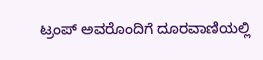ಟ್ರಂಪ್ ಅವರೊಂದಿಗೆ ದೂರವಾಣಿಯಲ್ಲಿ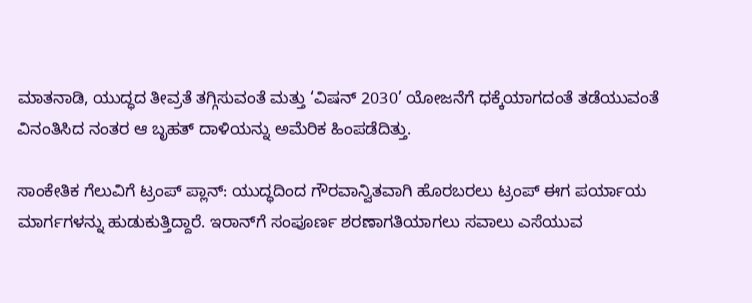ಮಾತನಾಡಿ, ಯುದ್ಧದ ತೀವ್ರತೆ ತಗ್ಗಿಸುವಂತೆ ಮತ್ತು ‘ವಿಷನ್ 2030’ ಯೋಜನೆಗೆ ಧಕ್ಕೆಯಾಗದಂತೆ ತಡೆಯುವಂತೆ ವಿನಂತಿಸಿದ ನಂತರ ಆ ಬೃಹತ್ ದಾಳಿಯನ್ನು ಅಮೆರಿಕ ಹಿಂಪಡೆದಿತ್ತು.

ಸಾಂಕೇತಿಕ ಗೆಲುವಿಗೆ ಟ್ರಂಪ್ ಪ್ಲಾನ್: ಯುದ್ಧದಿಂದ ಗೌರವಾನ್ವಿತವಾಗಿ ಹೊರಬರಲು ಟ್ರಂಪ್ ಈಗ ಪರ್ಯಾಯ ಮಾರ್ಗಗಳನ್ನು ಹುಡುಕುತ್ತಿದ್ದಾರೆ. ಇರಾನ್‌ಗೆ ಸಂಪೂರ್ಣ ಶರಣಾಗತಿಯಾಗಲು ಸವಾಲು ಎಸೆಯುವ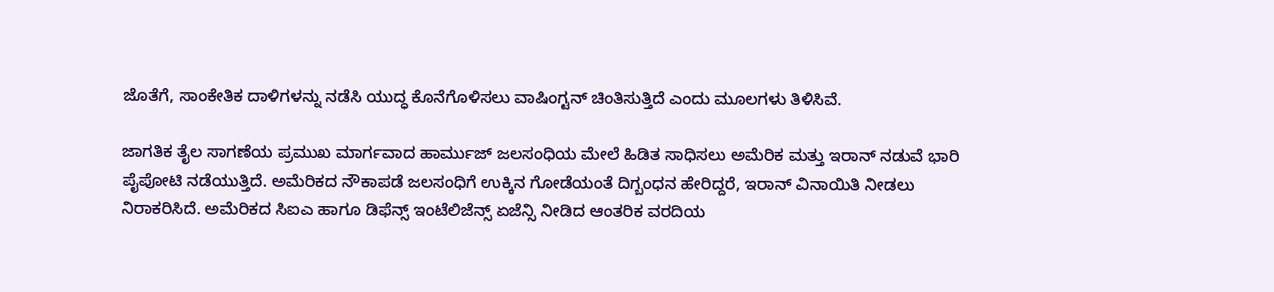ಜೊತೆಗೆ, ಸಾಂಕೇತಿಕ ದಾಳಿಗಳನ್ನು ನಡೆಸಿ ಯುದ್ಧ ಕೊನೆಗೊಳಿಸಲು ವಾಷಿಂಗ್ಟನ್ ಚಿಂತಿಸುತ್ತಿದೆ ಎಂದು ಮೂಲಗಳು ತಿಳಿಸಿವೆ.

ಜಾಗತಿಕ ತೈಲ ಸಾಗಣೆಯ ಪ್ರಮುಖ ಮಾರ್ಗವಾದ ಹಾರ್ಮುಜ್ ಜಲಸಂಧಿಯ ಮೇಲೆ ಹಿಡಿತ ಸಾಧಿಸಲು ಅಮೆರಿಕ ಮತ್ತು ಇರಾನ್ ನಡುವೆ ಭಾರಿ ಪೈಪೋಟಿ ನಡೆಯುತ್ತಿದೆ. ಅಮೆರಿಕದ ನೌಕಾಪಡೆ ಜಲಸಂಧಿಗೆ ಉಕ್ಕಿನ ಗೋಡೆಯಂತೆ ದಿಗ್ಬಂಧನ ಹೇರಿದ್ದರೆ, ಇರಾನ್ ವಿನಾಯಿತಿ ನೀಡಲು ನಿರಾಕರಿಸಿದೆ. ಅಮೆರಿಕದ ಸಿಐಎ ಹಾಗೂ ಡಿಫೆನ್ಸ್ ಇಂಟೆಲಿಜೆನ್ಸ್ ಏಜೆನ್ಸಿ ನೀಡಿದ ಆಂತರಿಕ ವರದಿಯ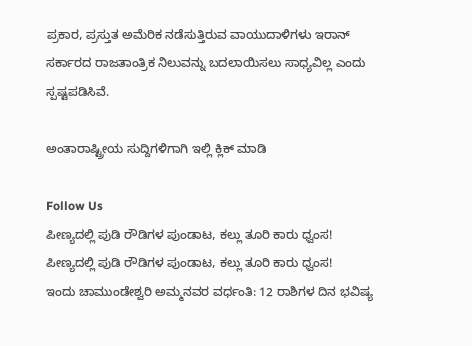ಪ್ರಕಾರ, ಪ್ರಸ್ತುತ ಅಮೆರಿಕ ನಡೆಸುತ್ತಿರುವ ವಾಯುದಾಳಿಗಳು ಇರಾನ್ ಸರ್ಕಾರದ ರಾಜತಾಂತ್ರಿಕ ನಿಲುವನ್ನು ಬದಲಾಯಿಸಲು ಸಾಧ್ಯವಿಲ್ಲ ಎಂದು ಸ್ಪಷ್ಟಪಡಿಸಿವೆ.

ಅಂತಾರಾಷ್ಟ್ರೀಯ ಸುದ್ದಿಗಳಿಗಾಗಿ ಇಲ್ಲಿ ಕ್ಲಿಕ್ ಮಾಡಿ

Follow Us
ಪೀಣ್ಯದಲ್ಲಿ ಪುಡಿ ರೌಡಿಗಳ ಪುಂಡಾಟ, ಕಲ್ಲು ತೂರಿ ಕಾರು ಧ್ವಂಸ!
ಪೀಣ್ಯದಲ್ಲಿ ಪುಡಿ ರೌಡಿಗಳ ಪುಂಡಾಟ, ಕಲ್ಲು ತೂರಿ ಕಾರು ಧ್ವಂಸ!
ಇಂದು ಚಾಮುಂಡೇಶ್ವರಿ ಅಮ್ಮನವರ ವರ್ಧಂತಿ: 12 ರಾಶಿಗಳ ದಿನ ಭವಿಷ್ಯ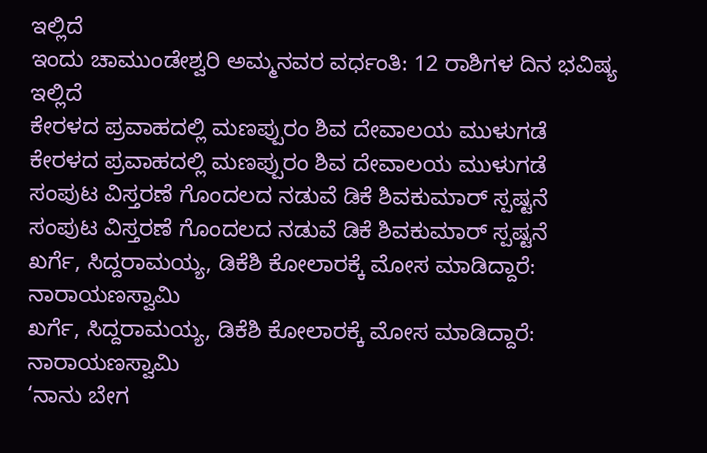ಇಲ್ಲಿದೆ
ಇಂದು ಚಾಮುಂಡೇಶ್ವರಿ ಅಮ್ಮನವರ ವರ್ಧಂತಿ: 12 ರಾಶಿಗಳ ದಿನ ಭವಿಷ್ಯ ಇಲ್ಲಿದೆ
ಕೇರಳದ ಪ್ರವಾಹದಲ್ಲಿ ಮಣಪ್ಪುರಂ ಶಿವ ದೇವಾಲಯ ಮುಳುಗಡೆ
ಕೇರಳದ ಪ್ರವಾಹದಲ್ಲಿ ಮಣಪ್ಪುರಂ ಶಿವ ದೇವಾಲಯ ಮುಳುಗಡೆ
ಸಂಪುಟ ವಿಸ್ತರಣೆ ಗೊಂದಲದ ನಡುವೆ ಡಿಕೆ ಶಿವಕುಮಾರ್ ಸ್ಪಷ್ಟನೆ
ಸಂಪುಟ ವಿಸ್ತರಣೆ ಗೊಂದಲದ ನಡುವೆ ಡಿಕೆ ಶಿವಕುಮಾರ್ ಸ್ಪಷ್ಟನೆ
ಖರ್ಗೆ, ಸಿದ್ದರಾಮಯ್ಯ, ಡಿಕೆಶಿ ಕೋಲಾರಕ್ಕೆ ಮೋಸ ಮಾಡಿದ್ದಾರೆ: ನಾರಾಯಣಸ್ವಾಮಿ
ಖರ್ಗೆ, ಸಿದ್ದರಾಮಯ್ಯ, ಡಿಕೆಶಿ ಕೋಲಾರಕ್ಕೆ ಮೋಸ ಮಾಡಿದ್ದಾರೆ: ನಾರಾಯಣಸ್ವಾಮಿ
‘ನಾನು ಬೇಗ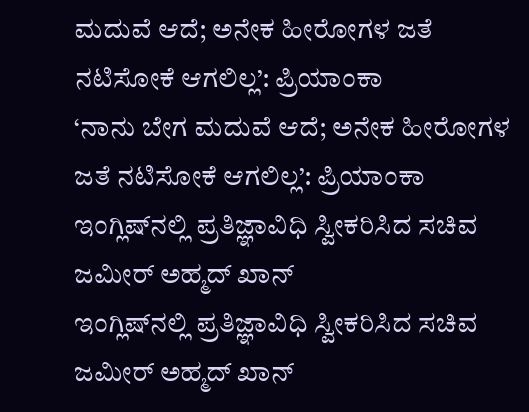ಮದುವೆ ಆದೆ; ಅನೇಕ ಹೀರೋಗಳ ಜತೆ ನಟಿಸೋಕೆ ಆಗಲಿಲ್ಲ’: ಪ್ರಿಯಾಂಕಾ
‘ನಾನು ಬೇಗ ಮದುವೆ ಆದೆ; ಅನೇಕ ಹೀರೋಗಳ ಜತೆ ನಟಿಸೋಕೆ ಆಗಲಿಲ್ಲ’: ಪ್ರಿಯಾಂಕಾ
ಇಂಗ್ಲಿಷ್‌ನಲ್ಲಿ ಪ್ರತಿಜ್ಞಾವಿಧಿ ಸ್ವೀಕರಿಸಿದ ಸಚಿವ ಜಮೀರ್ ಅಹ್ಮದ್ ಖಾನ್
ಇಂಗ್ಲಿಷ್‌ನಲ್ಲಿ ಪ್ರತಿಜ್ಞಾವಿಧಿ ಸ್ವೀಕರಿಸಿದ ಸಚಿವ ಜಮೀರ್ ಅಹ್ಮದ್ ಖಾನ್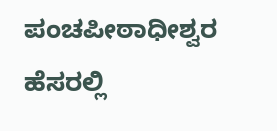ಪಂಚಪೀಠಾಧೀಶ್ವರ ಹೆಸರಲ್ಲಿ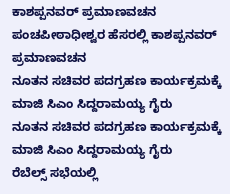ಕಾಶಪ್ಪನವರ್ ಪ್ರಮಾಣವಚನ
ಪಂಚಪೀಠಾಧೀಶ್ವರ ಹೆಸರಲ್ಲಿ ಕಾಶಪ್ಪನವರ್ ಪ್ರಮಾಣವಚನ
ನೂತನ ಸಚಿವರ ಪದಗ್ರಹಣ ಕಾರ್ಯಕ್ರಮಕ್ಕೆ ಮಾಜಿ ಸಿಎಂ ಸಿದ್ದರಾಮಯ್ಯ ಗೈರು
ನೂತನ ಸಚಿವರ ಪದಗ್ರಹಣ ಕಾರ್ಯಕ್ರಮಕ್ಕೆ ಮಾಜಿ ಸಿಎಂ ಸಿದ್ದರಾಮಯ್ಯ ಗೈರು
ರೆಬೆಲ್ಸ್ ಸಭೆಯಲ್ಲಿ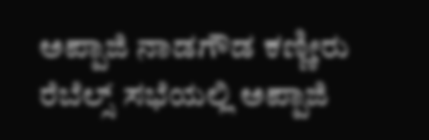ಅಪ್ಪಾಜಿ ನಾಡಗೌಡ ಕಣ್ಣೀರು
ರೆಬೆಲ್ಸ್ ಸಭೆಯಲ್ಲಿ ಅಪ್ಪಾಜಿ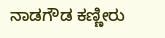ನಾಡಗೌಡ ಕಣ್ಣೀರು